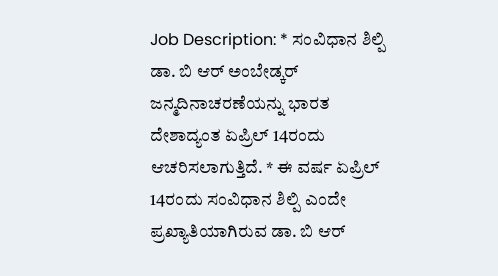Job Description: * ಸಂವಿಧಾನ ಶಿಲ್ಪಿ ಡಾ. ಬಿ ಆರ್ ಅಂಬೇಡ್ಕರ್ ಜನ್ಮದಿನಾಚರಣೆಯನ್ನು ಭಾರತ ದೇಶಾದ್ಯಂತ ಏಪ್ರಿಲ್ 14ರಂದು ಆಚರಿಸಲಾಗುತ್ತಿದೆ. * ಈ ವರ್ಷ ಏಪ್ರಿಲ್ 14ರಂದು ಸಂವಿಧಾನ ಶಿಲ್ಪಿ ಎಂದೇ ಪ್ರಖ್ಯಾತಿಯಾಗಿರುವ ಡಾ. ಬಿ ಆರ್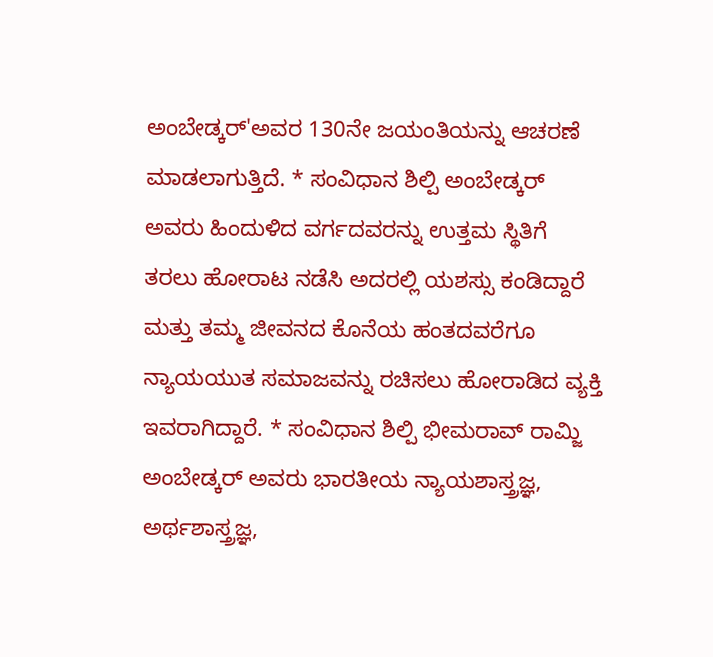ಅಂಬೇಡ್ಕರ್'ಅವರ 130ನೇ ಜಯಂತಿಯನ್ನು ಆಚರಣೆ ಮಾಡಲಾಗುತ್ತಿದೆ. * ಸಂವಿಧಾನ ಶಿಲ್ಪಿ ಅಂಬೇಡ್ಕರ್ ಅವರು ಹಿಂದುಳಿದ ವರ್ಗದವರನ್ನು ಉತ್ತಮ ಸ್ಥಿತಿಗೆ ತರಲು ಹೋರಾಟ ನಡೆಸಿ ಅದರಲ್ಲಿ ಯಶಸ್ಸು ಕಂಡಿದ್ದಾರೆ ಮತ್ತು ತಮ್ಮ ಜೀವನದ ಕೊನೆಯ ಹಂತದವರೆಗೂ ನ್ಯಾಯಯುತ ಸಮಾಜವನ್ನು ರಚಿಸಲು ಹೋರಾಡಿದ ವ್ಯಕ್ತಿ ಇವರಾಗಿದ್ದಾರೆ. * ಸಂವಿಧಾನ ಶಿಲ್ಪಿ ಭೀಮರಾವ್ ರಾಮ್ಜಿ ಅಂಬೇಡ್ಕರ್ ಅವರು ಭಾರತೀಯ ನ್ಯಾಯಶಾಸ್ತ್ರಜ್ಞ, ಅರ್ಥಶಾಸ್ತ್ರಜ್ಞ,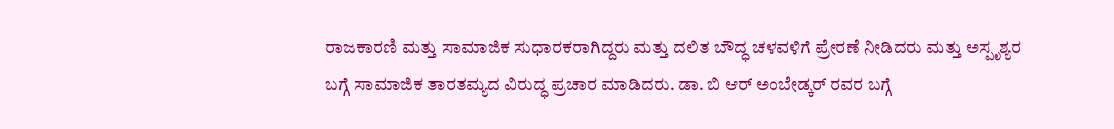ರಾಜಕಾರಣಿ ಮತ್ತು ಸಾಮಾಜಿಕ ಸುಧಾರಕರಾಗಿದ್ದರು ಮತ್ತು ದಲಿತ ಬೌದ್ಧ ಚಳವಳಿಗೆ ಪ್ರೇರಣೆ ನೀಡಿದರು ಮತ್ತು ಅಸ್ಪೃಶ್ಯರ ಬಗ್ಗೆ ಸಾಮಾಜಿಕ ತಾರತಮ್ಯದ ವಿರುದ್ಧ ಪ್ರಚಾರ ಮಾಡಿದರು. ಡಾ. ಬಿ ಆರ್ ಅಂಬೇಡ್ಕರ್ ರವರ ಬಗ್ಗೆ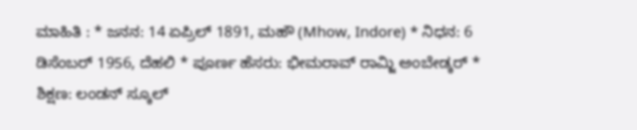ಮಾಹಿತಿ : * ಜನನ: 14 ಏಪ್ರಿಲ್ 1891, ಮಹೌ (Mhow, Indore) * ನಿಧನ: 6 ಡಿಸೆಂಬರ್ 1956, ದೆಹಲಿ * ಪೂರ್ಣ ಹೆಸರು: ಭೀಮರಾವ್ ರಾಮ್ಜಿ ಅಂಬೇಡ್ಕರ್ * ಶಿಕ್ಷಣ: ಲಂಡನ್ ಸ್ಕೂಲ್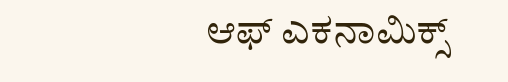ಆಫ್ ಎಕನಾಮಿಕ್ಸ್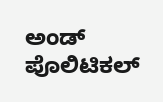ಅಂಡ್ ಪೊಲಿಟಿಕಲ್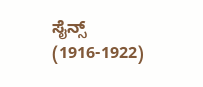ಸೈನ್ಸ್ (1916-1922)